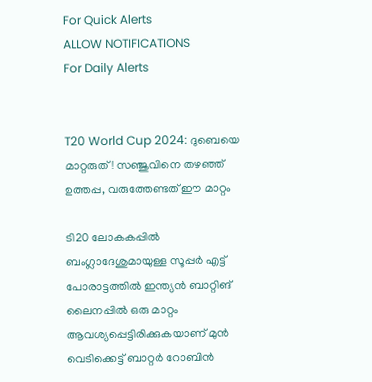For Quick Alerts
ALLOW NOTIFICATIONS
For Daily Alerts


T20 World Cup 2024: ദുബെയെ മാറ്റരുത്! സഞ്ജുവിനെ തഴഞ്ഞ് ഉത്തപ്പ, വരുത്തേണ്ടത് ഈ മാറ്റം

ടി20 ലോകകപ്പില്‍ ബംഗ്ലാദേശുമായുള്ള സൂപ്പര്‍ എട്ട് പോരാട്ടത്തില്‍ ഇന്ത്യന്‍ ബാറ്റിങ് ലൈനപ്പില്‍ ഒരു മാറ്റം ആവശ്യപ്പെട്ടിരിക്കുകയാണ് മുന്‍ വെടിക്കെട്ട് ബാറ്റര്‍ റോബിന്‍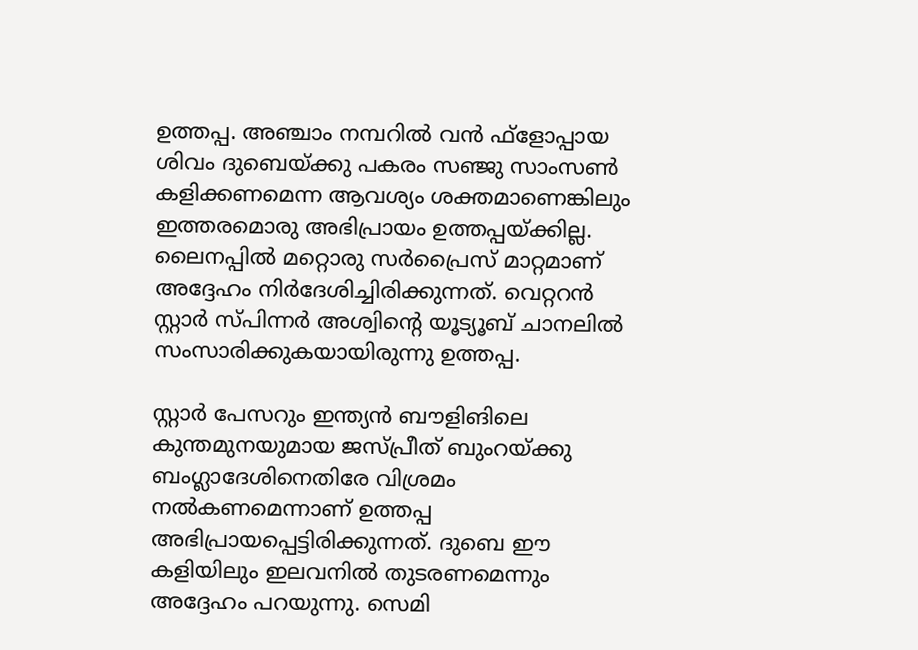ഉത്തപ്പ. അഞ്ചാം നമ്പറില്‍ വന്‍ ഫ്‌ളോപ്പായ ശിവം ദുബെയ്ക്കു പകരം സഞ്ജു സാംസണ്‍ കളിക്കണമെന്ന ആവശ്യം ശക്തമാണെങ്കിലും ഇത്തരമൊരു അഭിപ്രായം ഉത്തപ്പയ്ക്കില്ല. ലൈനപ്പില്‍ മറ്റൊരു സര്‍പ്രൈസ് മാറ്റമാണ് അദ്ദേഹം നിര്‍ദേശിച്ചിരിക്കുന്നത്. വെറ്ററന്‍ സ്റ്റാര്‍ സ്പിന്നര്‍ അശ്വിന്റെ യൂട്യൂബ് ചാനലില്‍ സംസാരിക്കുകയായിരുന്നു ഉത്തപ്പ.

സ്റ്റാര്‍ പേസറും ഇന്ത്യന്‍ ബൗളിങിലെ കുന്തമുനയുമായ ജസ്പ്രീത് ബുംറയ്ക്കു ബംഗ്ലാദേശിനെതിരേ വിശ്രമം നല്‍കണമെന്നാണ് ഉത്തപ്പ അഭിപ്രായപ്പെട്ടിരിക്കുന്നത്. ദുബെ ഈ കളിയിലും ഇലവനില്‍ തുടരണമെന്നും അദ്ദേഹം പറയുന്നു. സെമി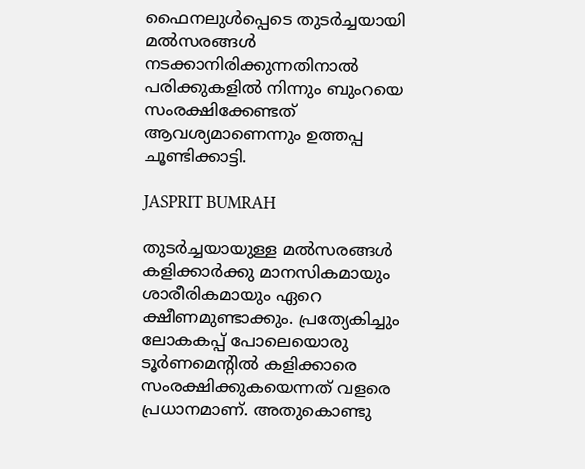ഫൈനലുള്‍പ്പെടെ തുടര്‍ച്ചയായി മല്‍സരങ്ങള്‍ നടക്കാനിരിക്കുന്നതിനാല്‍ പരിക്കുകളില്‍ നിന്നും ബുംറയെ സംരക്ഷിക്കേണ്ടത് ആവശ്യമാണെന്നും ഉത്തപ്പ ചൂണ്ടിക്കാട്ടി.

JASPRIT BUMRAH

തുടര്‍ച്ചയായുള്ള മല്‍സരങ്ങള്‍ കളിക്കാര്‍ക്കു മാനസികമായും ശാരീരികമായും ഏറെ ക്ഷീണമുണ്ടാക്കും. പ്രത്യേകിച്ചും ലോകകപ്പ് പോലെയൊരു ടൂര്‍ണമെന്റില്‍ കളിക്കാരെ സംരക്ഷിക്കുകയെന്നത് വളരെ പ്രധാനമാണ്. അതുകൊണ്ടു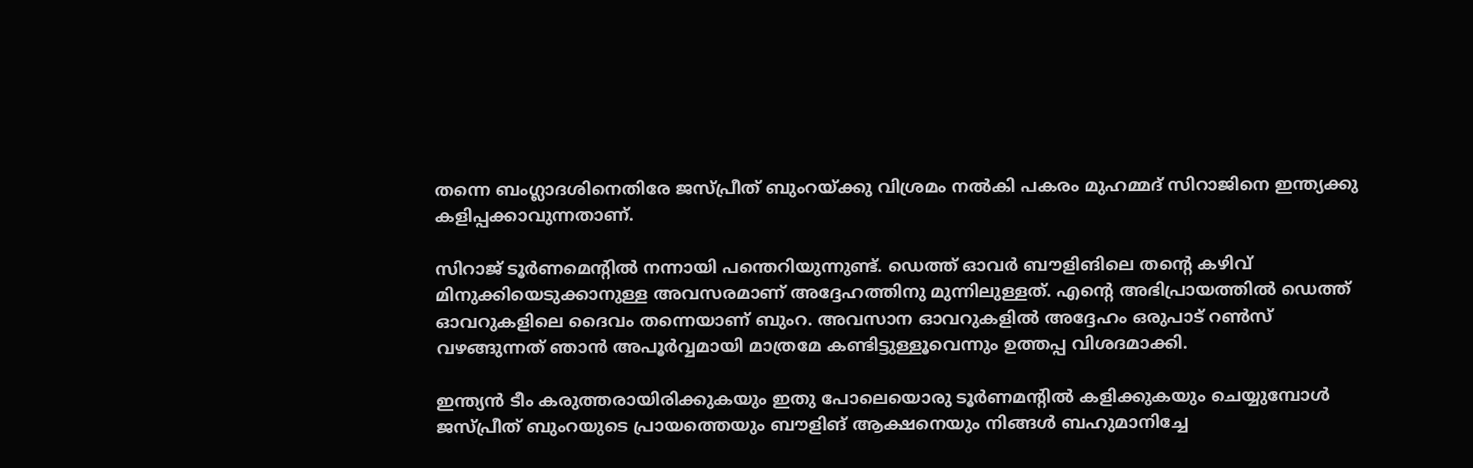തന്നെ ബംഗ്ലാദശിനെതിരേ ജസ്പ്രീത് ബുംറയ്ക്കു വിശ്രമം നല്‍കി പകരം മുഹമ്മദ് സിറാജിനെ ഇന്ത്യക്കു കളിപ്പക്കാവുന്നതാണ്.

സിറാജ് ടൂര്‍ണമെന്റില്‍ നന്നായി പന്തെറിയുന്നുണ്ട്. ഡെത്ത് ഓവര്‍ ബൗളിങിലെ തന്റെ കഴിവ് മിനുക്കിയെടുക്കാനുള്ള അവസരമാണ് അദ്ദേഹത്തിനു മുന്നിലുള്ളത്. എന്റെ അഭിപ്രായത്തില്‍ ഡെത്ത് ഓവറുകളിലെ ദൈവം തന്നെയാണ് ബുംറ. അവസാന ഓവറുകളില്‍ അദ്ദേഹം ഒരുപാട് റണ്‍സ് വഴങ്ങുന്നത് ഞാന്‍ അപൂര്‍വ്വമായി മാത്രമേ കണ്ടിട്ടുള്ളൂവെന്നും ഉത്തപ്പ വിശദമാക്കി.

ഇന്ത്യന്‍ ടീം കരുത്തരായിരിക്കുകയും ഇതു പോലെയൊരു ടൂര്‍ണമന്റില്‍ കളിക്കുകയും ചെയ്യുമ്പോള്‍ ജസ്പ്രീത് ബുംറയുടെ പ്രായത്തെയും ബൗളിങ് ആക്ഷനെയും നിങ്ങള്‍ ബഹുമാനിച്ചേ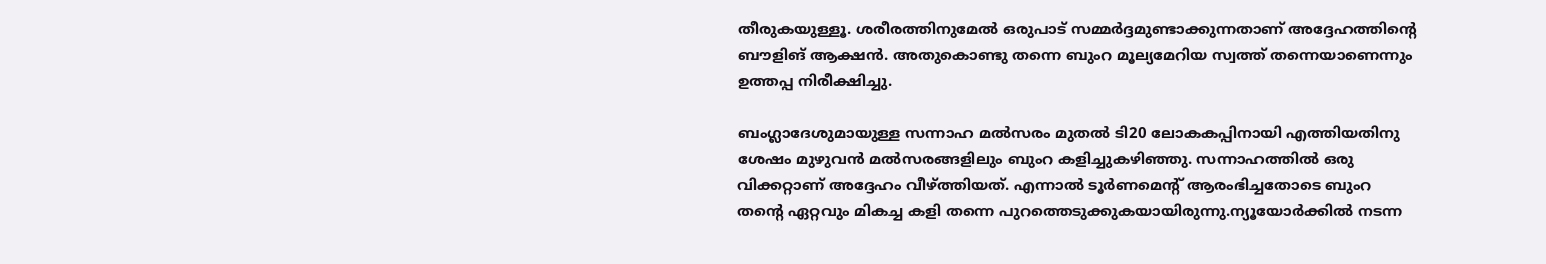തീരുകയുള്ളൂ. ശരീരത്തിനുമേല്‍ ഒരുപാട് സമ്മര്‍ദ്ദമുണ്ടാക്കുന്നതാണ് അദ്ദേഹത്തിന്റെ ബൗളിങ് ആക്ഷന്‍. അതുകൊണ്ടു തന്നെ ബുംറ മൂല്യമേറിയ സ്വത്ത് തന്നെയാണെന്നും ഉത്തപ്പ നിരീക്ഷിച്ചു.

ബംഗ്ലാദേശുമായുള്ള സന്നാഹ മല്‍സരം മുതല്‍ ടി20 ലോകകപ്പിനായി എത്തിയതിനു ശേഷം മുഴുവന്‍ മല്‍സരങ്ങളിലും ബുംറ കളിച്ചുകഴിഞ്ഞു. സന്നാഹത്തില്‍ ഒരു വിക്കറ്റാണ് അദ്ദേഹം വീഴ്ത്തിയത്. എന്നാല്‍ ടൂര്‍ണമെന്റ് ആരംഭിച്ചതോടെ ബുംറ തന്റെ ഏറ്റവും മികച്ച കളി തന്നെ പുറത്തെടുക്കുകയായിരുന്നു.ന്യൂയോര്‍ക്കില്‍ നടന്ന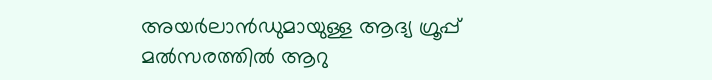അയര്‍ലാന്‍ഡുമായുള്ള ആദ്യ ഗ്രൂപ്പ് മല്‍സരത്തില്‍ ആറു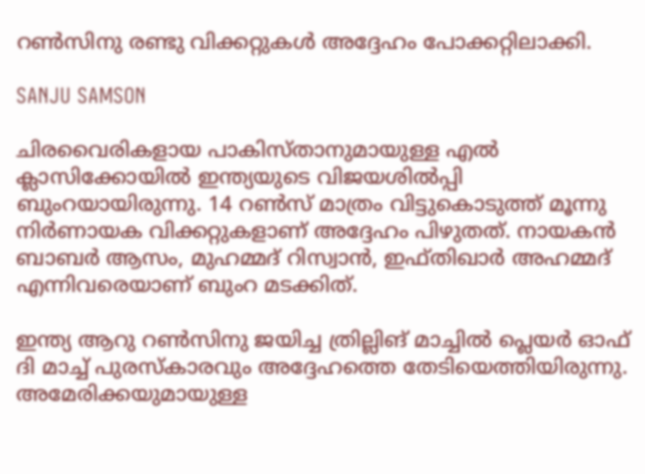റണ്‍സിനു രണ്ടു വിക്കറ്റുകള്‍ അദ്ദേഹം പോക്കറ്റിലാക്കി.

SANJU SAMSON

ചിരവൈരികളായ പാകിസ്താനുമായുള്ള എല്‍ ക്ലാസിക്കോയില്‍ ഇന്ത്യയുടെ വിജയശില്‍പ്പി ബുംറയായിരുന്നു. 14 റണ്‍സ് മാത്രം വിട്ടുകൊടുത്ത് മൂന്നു നിര്‍ണായക വിക്കറ്റുകളാണ് അദ്ദേഹം പിഴുതത്. നായകന്‍ ബാബര്‍ ആസം, മുഹമ്മദ് റിസ്വാന്‍, ഇഫ്തിഖാര്‍ അഹമ്മദ് എന്നിവരെയാണ് ബുംറ മടക്കിത്.

ഇന്ത്യ ആറു റണ്‍സിനു ജയിച്ച ത്രില്ലിങ് മാച്ചില്‍ പ്ലെയര്‍ ഓഫ് ദി മാച്ച് പുരസ്‌കാരവും അദ്ദേഹത്തെ തേടിയെത്തിയിരുന്നു. അമേരിക്കയുമായുള്ള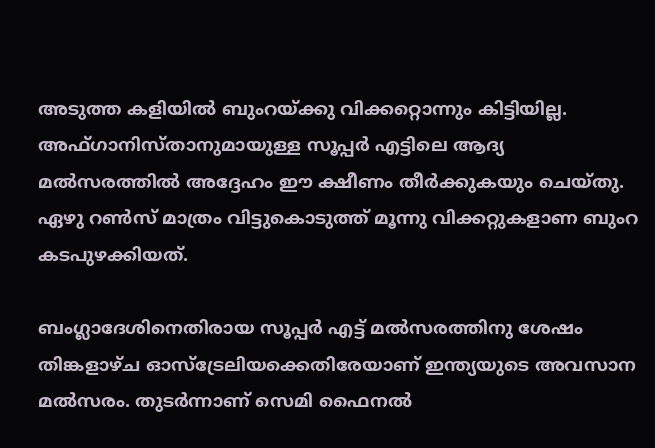അടുത്ത കളിയില്‍ ബുംറയ്ക്കു വിക്കറ്റൊന്നും കിട്ടിയില്ല. അഫ്ഗാനിസ്താനുമായുള്ള സൂപ്പര്‍ എട്ടിലെ ആദ്യ മല്‍സരത്തില്‍ അദ്ദേഹം ഈ ക്ഷീണം തീര്‍ക്കുകയും ചെയ്തു. ഏഴു റണ്‍സ് മാത്രം വിട്ടുകൊടുത്ത് മൂന്നു വിക്കറ്റുകളാണ ബുംറ കടപുഴക്കിയത്.

ബംഗ്ലാദേശിനെതിരായ സൂപ്പര്‍ എട്ട് മല്‍സരത്തിനു ശേഷം തിങ്കളാഴ്ച ഓസ്‌ട്രേലിയക്കെതിരേയാണ് ഇന്ത്യയുടെ അവസാന മല്‍സരം. തുടര്‍ന്നാണ് സെമി ഫൈനല്‍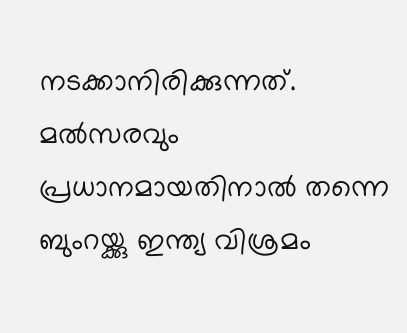നടക്കാനിരിക്കുന്നത്. മല്‍സരവും പ്രധാനമായതിനാല്‍ തന്നെ ബുംറയ്ക്കു ഇന്ത്യ വിശ്രമം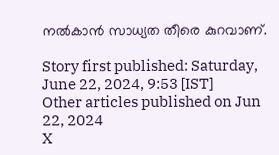നല്‍കാന്‍ സാധ്യത തീരെ കുറവാണ്.

Story first published: Saturday, June 22, 2024, 9:53 [IST]
Other articles published on Jun 22, 2024
X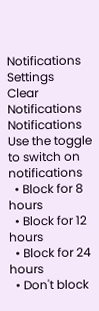Notifications
Settings
Clear Notifications
Notifications
Use the toggle to switch on notifications
  • Block for 8 hours
  • Block for 12 hours
  • Block for 24 hours
  • Don't block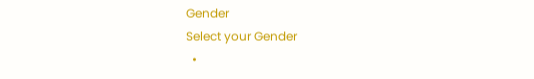Gender
Select your Gender
  •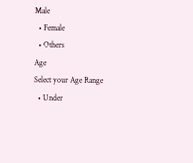Male
  • Female
  • Others
Age
Select your Age Range
  • Under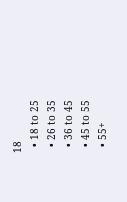18
  • 18 to 25
  • 26 to 35
  • 36 to 45
  • 45 to 55
  • 55+